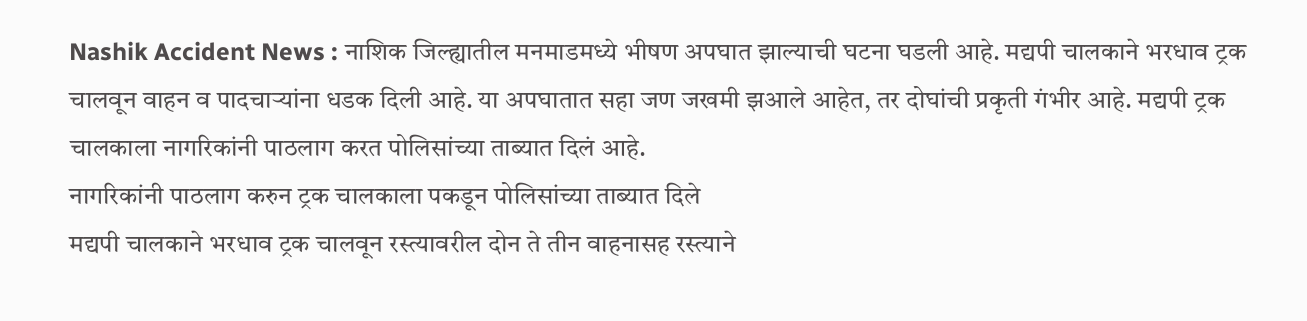Nashik Accident News : नाशिक जिल्ह्यातील मनमाडमध्ये भीषण अपघात झाल्याची घटना घडली आहे. मद्यपी चालकाने भरधाव ट्रक चालवून वाहन व पादचाऱ्यांना धडक दिली आहे. या अपघातात सहा जण जखमी झआले आहेत, तर दोघांची प्रकृती गंभीर आहे. मद्यपी ट्रक चालकाला नागरिकांनी पाठलाग करत पोलिसांच्या ताब्यात दिलं आहे.
नागरिकांनी पाठलाग करुन ट्रक चालकाला पकडून पोलिसांच्या ताब्यात दिले
मद्यपी चालकाने भरधाव ट्रक चालवून रस्त्यावरील दोन ते तीन वाहनासह रस्त्याने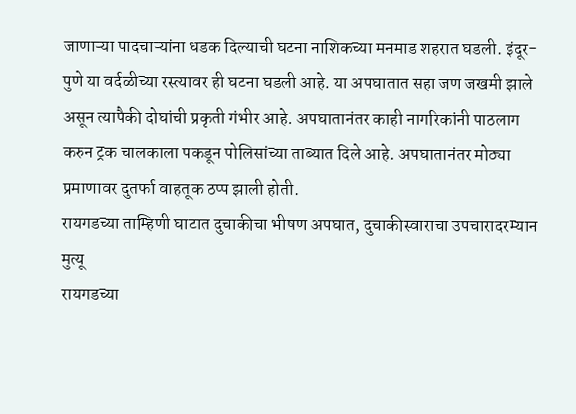जाणाऱ्या पादचाऱ्यांना धडक दिल्याची घटना नाशिकच्या मनमाड शहरात घडली. इंदूर- पुणे या वर्दळीच्या रस्त्यावर ही घटना घडली आहे. या अपघातात सहा जण जखमी झाले असून त्यापैकी दोघांची प्रकृती गंभीर आहे. अपघातानंतर काही नागरिकांनी पाठलाग करुन ट्रक चालकाला पकडून पोलिसांच्या ताब्यात दिले आहे. अपघातानंतर मोठ्या प्रमाणावर दुतर्फा वाहतूक ठप्प झाली होती.
रायगडच्या ताम्हिणी घाटात दुचाकीचा भीषण अपघात, दुचाकीस्वाराचा उपचारादरम्यान मुत्यू
रायगडच्या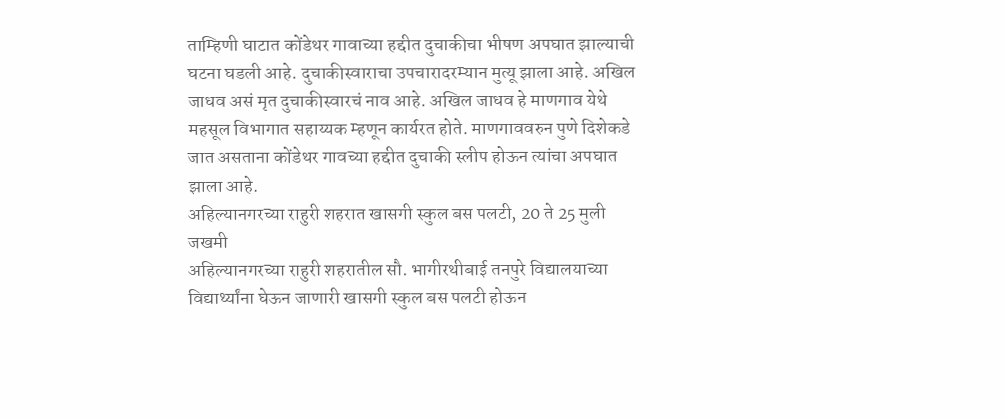ताम्हिणी घाटात कोंडेथर गावाच्या हद्दीत दुचाकीचा भीषण अपघात झाल्याची घटना घडली आहे. दुचाकीस्वाराचा उपचारादरम्यान मुत्यू झाला आहे. अखिल जाधव असं मृत दुचाकीस्वारचं नाव आहे. अखिल जाधव हे माणगाव येथे महसूल विभागात सहाय्यक म्हणून कार्यरत होते. माणगाववरुन पुणे दिशेकडे जात असताना कोंडेथर गावच्या हद्दीत दुचाकी स्लीप होऊन त्यांचा अपघात झाला आहे.
अहिल्यानगरच्या राहुरी शहरात खासगी स्कुल बस पलटी, 20 ते 25 मुली जखमी
अहिल्यानगरच्या राहुरी शहरातील सौ. भागीरथीबाई तनपुरे विद्यालयाच्या विद्यार्थ्यांना घेऊन जाणारी खासगी स्कुल बस पलटी होऊन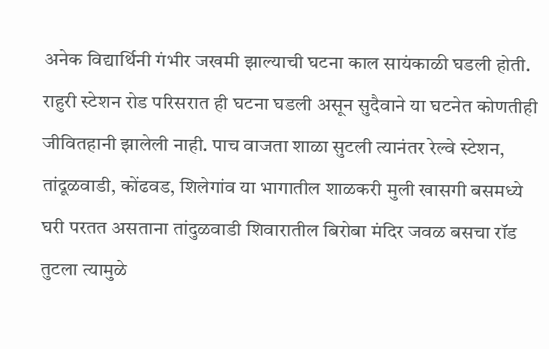अनेक विद्यार्थिनी गंभीर जखमी झाल्याची घटना काल सायंकाळी घडली होती. राहुरी स्टेशन रोड परिसरात ही घटना घडली असून सुदैवाने या घटनेत कोणतीही जीवितहानी झालेली नाही. पाच वाजता शाळा सुटली त्यानंतर रेल्वे स्टेशन, तांदूळवाडी, कोंढवड, शिलेगांव या भागातील शाळकरी मुली खासगी बसमध्ये घरी परतत असताना तांदुळवाडी शिवारातील बिरोबा मंदिर जवळ बसचा रॉड तुटला त्यामुळे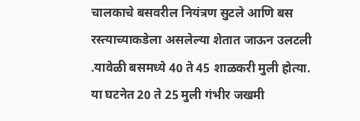चालकाचे बसवरील नियंत्रण सुटले आणि बस रस्त्याच्याकडेला असलेल्या शेतात जाऊन उलटली .यावेळी बसमध्ये 40 ते 45 शाळकरी मुली होत्या. या घटनेत 20 ते 25 मुली गंभीर जखमी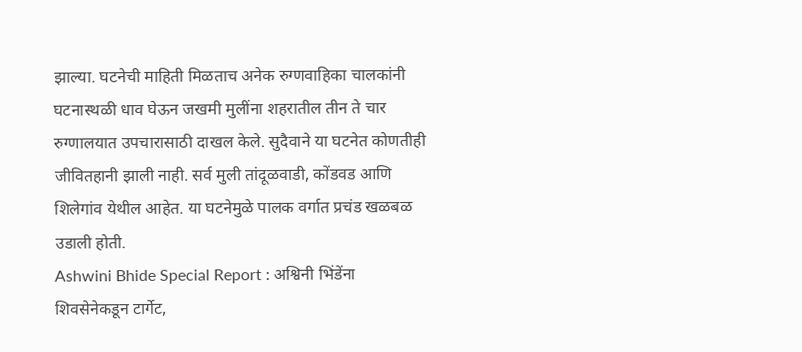झाल्या. घटनेची माहिती मिळताच अनेक रुग्णवाहिका चालकांनी घटनास्थळी धाव घेऊन जखमी मुलींना शहरातील तीन ते चार रुग्णालयात उपचारासाठी दाखल केले. सुदैवाने या घटनेत कोणतीही जीवितहानी झाली नाही. सर्व मुली तांदूळवाडी, कोंडवड आणि शिलेगांव येथील आहेत. या घटनेमुळे पालक वर्गात प्रचंड खळबळ उडाली होती.
Ashwini Bhide Special Report : अश्विनी भिंडेंना शिवसेनेकडून टार्गेट,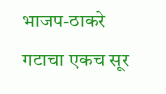भाजप-ठाकरे गटाचा एकच सूर